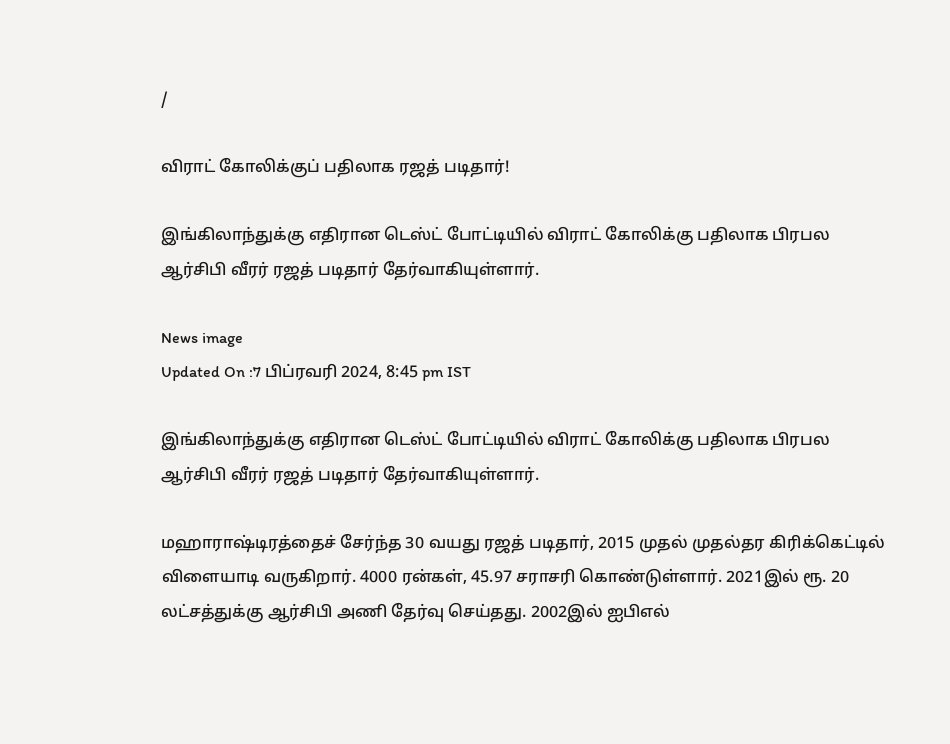/

விராட் கோலிக்குப் பதிலாக ரஜத் படிதார்!

இங்கிலாந்துக்கு எதிரான டெஸ்ட் போட்டியில் விராட் கோலிக்கு பதிலாக பிரபல ஆர்சிபி வீரர் ரஜத் படிதார் தேர்வாகியுள்ளார்.

News image
Updated On :7 பிப்ரவரி 2024, 8:45 pm IST

இங்கிலாந்துக்கு எதிரான டெஸ்ட் போட்டியில் விராட் கோலிக்கு பதிலாக பிரபல ஆர்சிபி வீரர் ரஜத் படிதார் தேர்வாகியுள்ளார்.

மஹாராஷ்டிரத்தைச் சேர்ந்த 30 வயது ரஜத் படிதார், 2015 முதல் முதல்தர கிரிக்கெட்டில் விளையாடி வருகிறார். 4000 ரன்கள், 45.97 சராசரி கொண்டுள்ளார். 2021இல் ரூ. 20 லட்சத்துக்கு ஆர்சிபி அணி தேர்வு செய்தது. 2002இல் ஐபிஎல்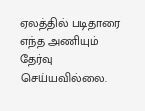ஏலத்தில் படிதாரை எந்த அணியும் தேர்வு செய்யவில்லை.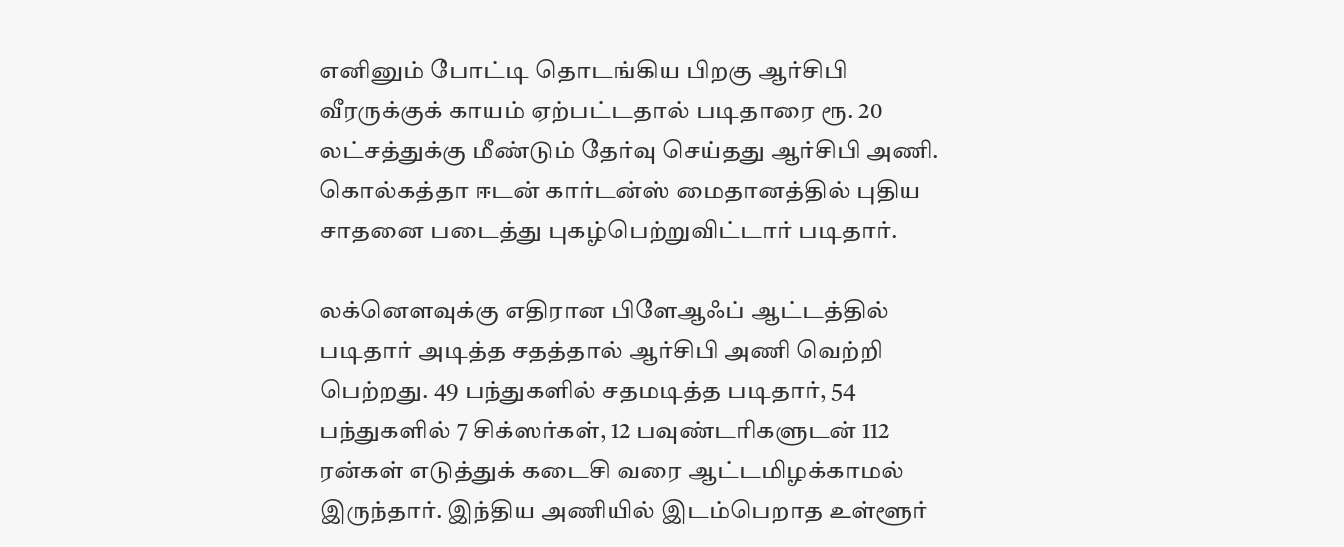எனினும் போட்டி தொடங்கிய பிறகு ஆர்சிபி வீரருக்குக் காயம் ஏற்பட்டதால் படிதாரை ரூ. 20 லட்சத்துக்கு மீண்டும் தேர்வு செய்தது ஆர்சிபி அணி. கொல்கத்தா ஈடன் கார்டன்ஸ் மைதானத்தில் புதிய சாதனை படைத்து புகழ்பெற்றுவிட்டார் படிதார்.

லக்னெளவுக்கு எதிரான பிளேஆஃப் ஆட்டத்தில் படிதார் அடித்த சதத்தால் ஆர்சிபி அணி வெற்றி பெற்றது. 49 பந்துகளில் சதமடித்த படிதார், 54 பந்துகளில் 7 சிக்ஸர்கள், 12 பவுண்டரிகளுடன் 112 ரன்கள் எடுத்துக் கடைசி வரை ஆட்டமிழக்காமல் இருந்தார். இந்திய அணியில் இடம்பெறாத உள்ளூர்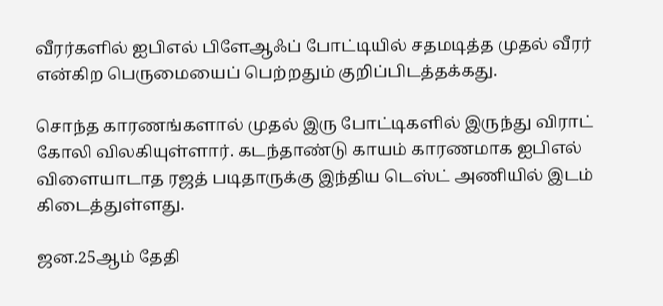வீரர்களில் ஐபிஎல் பிளேஆஃப் போட்டியில் சதமடித்த முதல் வீரர் என்கிற பெருமையைப் பெற்றதும் குறிப்பிடத்தக்கது.

சொந்த காரணங்களால் முதல் இரு போட்டிகளில் இருந்து விராட் கோலி விலகியுள்ளார். கடந்தாண்டு காயம் காரணமாக ஐபிஎல் விளையாடாத ரஜத் படிதாருக்கு இந்திய டெஸ்ட் அணியில் இடம் கிடைத்துள்ளது.

ஜன.25ஆம் தேதி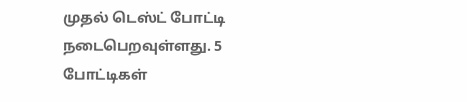முதல் டெஸ்ட் போட்டி நடைபெறவுள்ளது. 5 போட்டிகள்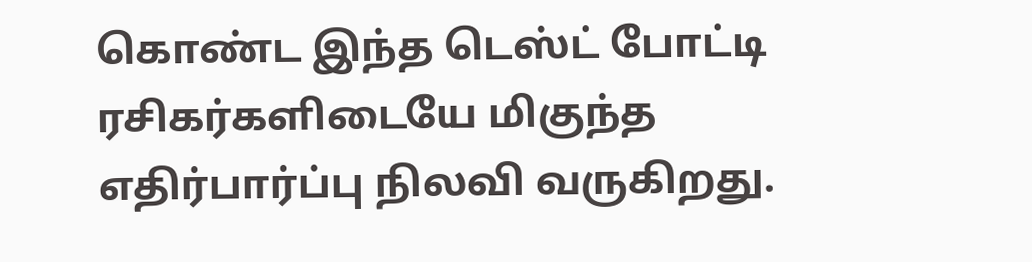கொண்ட இந்த டெஸ்ட் போட்டி ரசிகர்களிடையே மிகுந்த எதிர்பார்ப்பு நிலவி வருகிறது.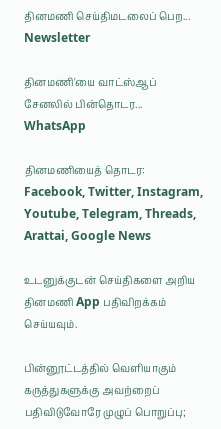தினமணி செய்திமடலைப் பெற... Newsletter

தினமணி'யை வாட்ஸ்ஆப் சேனலில் பின்தொடர... WhatsApp

தினமணியைத் தொடர: Facebook, Twitter, Instagram, Youtube, Telegram, Threads, Arattai, Google News

உடனுக்குடன் செய்திகளை அறிய தினமணி App பதிவிறக்கம் செய்யவும்.

பின்னூட்டத்தில் வெளியாகும் கருத்துகளுக்கு அவற்றைப் பதிவிடுவோரே முழுப் பொறுப்பு;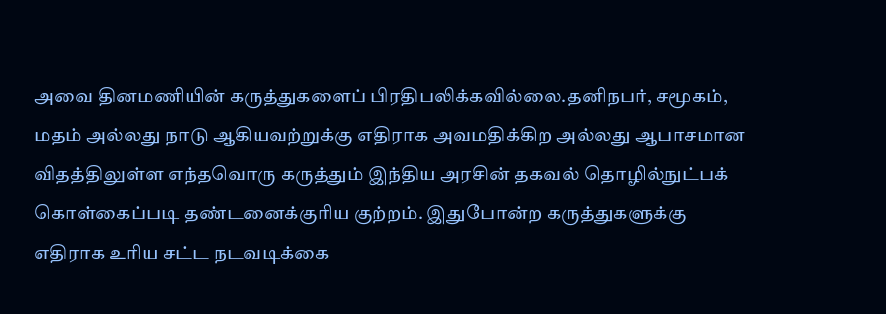அவை தினமணியின் கருத்துகளைப் பிரதிபலிக்கவில்லை.தனிநபர், சமூகம், மதம் அல்லது நாடு ஆகியவற்றுக்கு எதிராக அவமதிக்கிற அல்லது ஆபாசமான விதத்திலுள்ள எந்தவொரு கருத்தும் இந்திய அரசின் தகவல் தொழில்நுட்பக் கொள்கைப்படி தண்டனைக்குரிய குற்றம். இதுபோன்ற கருத்துகளுக்கு எதிராக உரிய சட்ட நடவடிக்கை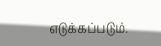எடுக்கப்படும்.